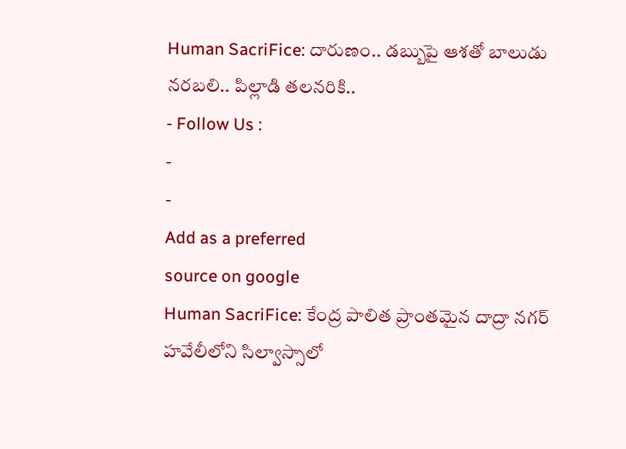Human SacriFice: దారుణం.. డబ్బుపై ఆశతో బాలుడు నరబలి.. పిల్లాడి తలనరికి..
- Follow Us :
-
-
Add as a preferred
source on google
Human SacriFice: కేంద్ర పాలిత ప్రాంతమైన దాద్రా నగర్ హవేలీలోని సిల్వాస్సాలో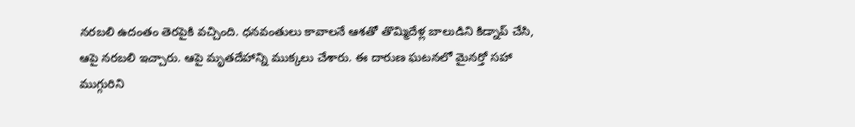నరబలి ఉదంతం తెరపైకి వచ్చింది. ధనవంతులు కావాలనే ఆశతో తొమ్మిదేళ్ల బాలుడిని కిడ్నాప్ చేసి, ఆపై నరబలి ఇచ్చారు. ఆపై మృతదేహాన్ని ముక్కలు చేశారు. ఈ దారుణ ఘటనలో మైనర్తో సహా ముగ్గురిని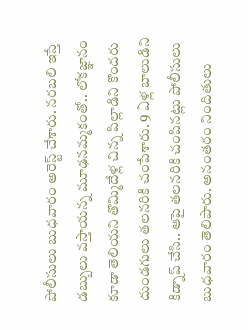పోలీసులు బుధవారం అరెస్ట్ చేశారు. నరబలి ఇస్తే డబ్బులు వస్తాయన్న మూఢనమ్మకంతో.. లోకజ్ఞానం కూడా తెలియని తొమ్మిదేళ్ల చిన్న పిల్లాడిని కొందరు దుండగులు తలనరికి చంపేశారు. 9 ఏళ్ల బాలుడిని కిడ్నాప్ చేసి.. ఆపై తలనరికి చంపినట్లు పోలీసులు బుధవారం తెలిపారు. అనంతరం నిందితులు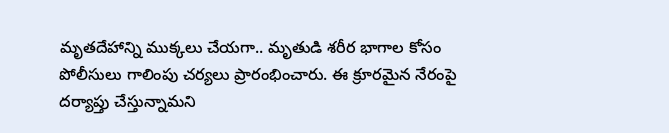మృతదేహాన్ని ముక్కలు చేయగా.. మృతుడి శరీర భాగాల కోసం పోలీసులు గాలింపు చర్యలు ప్రారంభించారు. ఈ క్రూరమైన నేరంపై దర్యాప్తు చేస్తున్నామని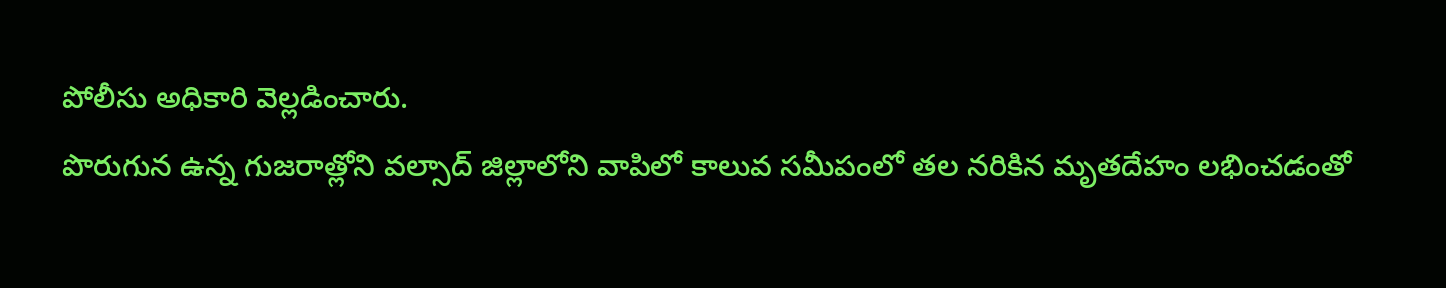పోలీసు అధికారి వెల్లడించారు.
పొరుగున ఉన్న గుజరాత్లోని వల్సాద్ జిల్లాలోని వాపిలో కాలువ సమీపంలో తల నరికిన మృతదేహం లభించడంతో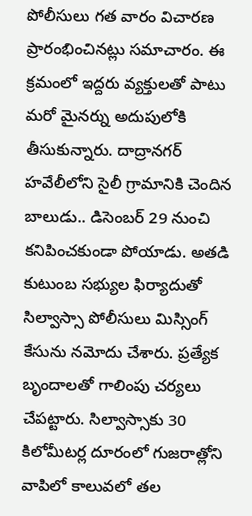పోలీసులు గత వారం విచారణ ప్రారంభించినట్లు సమాచారం. ఈ క్రమంలో ఇద్దరు వ్యక్తులతో పాటు మరో మైనర్ను అదుపులోకి తీసుకున్నారు. దాద్రానగర్ హవేలీలోని సైలీ గ్రామానికి చెందిన బాలుడు.. డిసెంబర్ 29 నుంచి కనిపించకుండా పోయాడు. అతడి కుటుంబ సభ్యుల ఫిర్యాదుతో సిల్వాస్సా పోలీసులు మిస్సింగ్ కేసును నమోదు చేశారు. ప్రత్యేక బృందాలతో గాలింపు చర్యలు చేపట్టారు. సిల్వాస్సాకు 30 కిలోమీటర్ల దూరంలో గుజరాత్లోని వాపిలో కాలువలో తల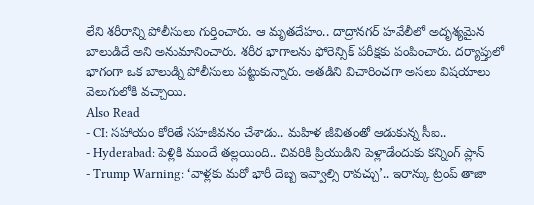లేని శరీరాన్ని పోలీసులు గుర్తించారు. ఆ మృతదేహం.. దాద్రానగర్ హవేలీలో అదృశ్యమైన బాలుడిదే అని అనుమానించారు. శరీర భాగాలను ఫోరెన్సిక్ పరీక్షకు పంపించారు. దర్యాప్తులో భాగంగా ఒక బాలుడ్ని పోలీసులు పట్టుకున్నారు. అతడిని విచారించగా అసలు విషయాలు వెలుగులోకి వచ్చాయి.
Also Read
- CI: సహాయం కోరితే సహజీవనం చేశాడు.. మహిళ జీవితంతో ఆడుకున్న సీఐ..
- Hyderabad: పెళ్లికి ముందే తల్లయింది.. చివరికి ప్రియుడిని పెళ్లాడేందుకు కన్నింగ్ ప్లాన్
- Trump Warning: ‘వాళ్లకు మరో భారీ దెబ్బ ఇవ్వాల్సి రావచ్చు’.. ఇరాన్కు ట్రంప్ తాజా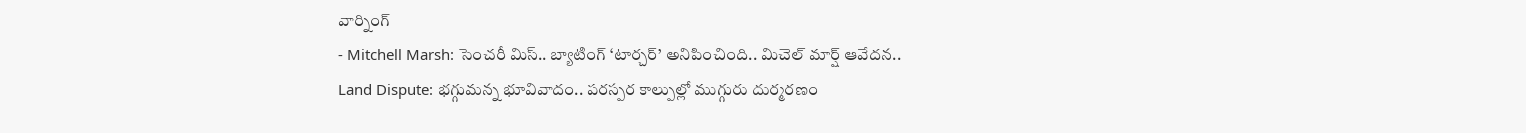వార్నింగ్
- Mitchell Marsh: సెంచరీ మిస్.. బ్యాటింగ్ ‘టార్చర్’ అనిపించింది.. మిచెల్ మార్ష్ ఆవేదన..
Land Dispute: భగ్గుమన్న భూవివాదం.. పరస్పర కాల్పుల్లో ముగ్గురు దుర్మరణం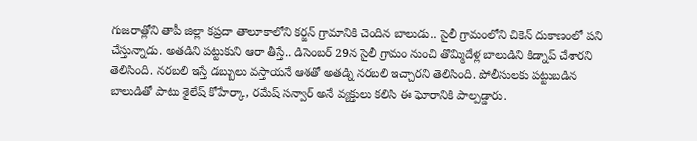గుజరాత్లోని తాపీ జిల్లా కప్రదా తాలూకాలోని కర్జన్ గ్రామానికి చెందిన బాలుడు.. సైలీ గ్రామంలోని చికెన్ దుకాణంలో పని చేస్తున్నాడు. అతడిని పట్టుకుని ఆరా తీస్తే.. డిసెంబర్ 29న సైలీ గ్రామం నుంచి తొమ్మిదేళ్ల బాలుడిని కిడ్నాప్ చేశారని తెలిసింది. నరబలి ఇస్తే డబ్బులు వస్తాయనే ఆశతో అతడ్ని నరబలి ఇచ్చారని తెలిసింది. పోలీసులకు పట్టుబడిన బాలుడితో పాటు శైలేష్ కోహేర్కా, రమేష్ సన్వార్ అనే వ్యక్తులు కలిసి ఈ ఘోరానికి పాల్పడ్డారు.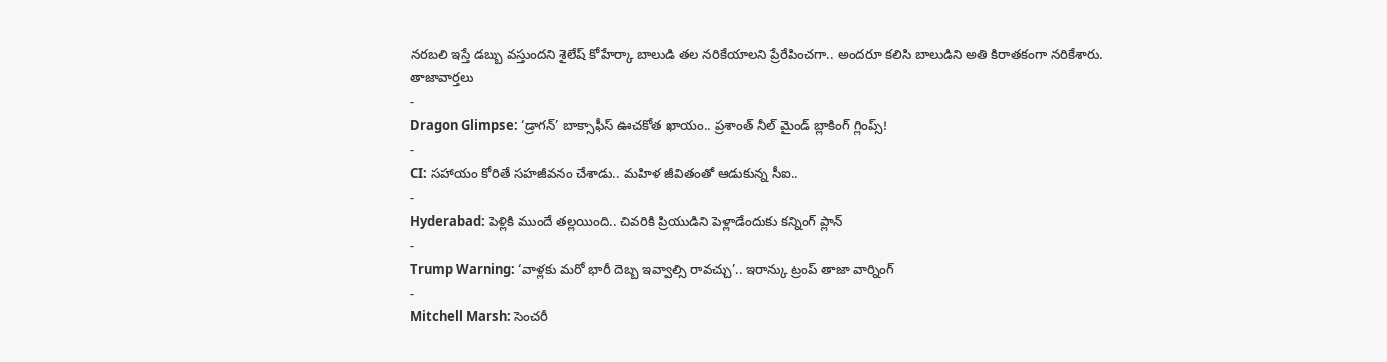నరబలి ఇస్తే డబ్బు వస్తుందని శైలేష్ కోహేర్కా బాలుడి తల నరికేయాలని ప్రేరేపించగా.. అందరూ కలిసి బాలుడిని అతి కిరాతకంగా నరికేశారు.
తాజావార్తలు
-
Dragon Glimpse: ‘డ్రాగన్’ బాక్సాఫీస్ ఊచకోత ఖాయం.. ప్రశాంత్ నీల్ మైండ్ బ్లాకింగ్ గ్లింప్స్!
-
CI: సహాయం కోరితే సహజీవనం చేశాడు.. మహిళ జీవితంతో ఆడుకున్న సీఐ..
-
Hyderabad: పెళ్లికి ముందే తల్లయింది.. చివరికి ప్రియుడిని పెళ్లాడేందుకు కన్నింగ్ ప్లాన్
-
Trump Warning: ‘వాళ్లకు మరో భారీ దెబ్బ ఇవ్వాల్సి రావచ్చు’.. ఇరాన్కు ట్రంప్ తాజా వార్నింగ్
-
Mitchell Marsh: సెంచరీ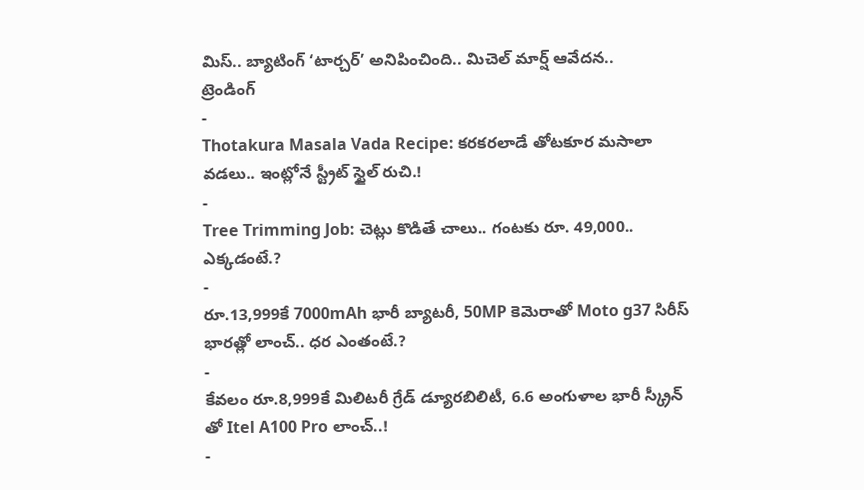మిస్.. బ్యాటింగ్ ‘టార్చర్’ అనిపించింది.. మిచెల్ మార్ష్ ఆవేదన..
ట్రెండింగ్
-
Thotakura Masala Vada Recipe: కరకరలాడే తోటకూర మసాలా వడలు.. ఇంట్లోనే స్ట్రీట్ స్టైల్ రుచి.!
-
Tree Trimming Job: చెట్లు కొడితే చాలు.. గంటకు రూ. 49,000.. ఎక్కడంటే.?
-
రూ.13,999కే 7000mAh భారీ బ్యాటరీ, 50MP కెమెరాతో Moto g37 సిరీస్ భారత్లో లాంచ్.. ధర ఎంతంటే.?
-
కేవలం రూ.8,999కే మిలిటరీ గ్రేడ్ డ్యూరబిలిటీ, 6.6 అంగుళాల భారీ స్క్రీన్ తో Itel A100 Pro లాంచ్..!
-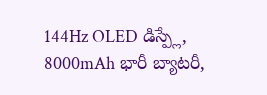144Hz OLED డిస్ప్లే, 8000mAh భారీ బ్యాటరీ,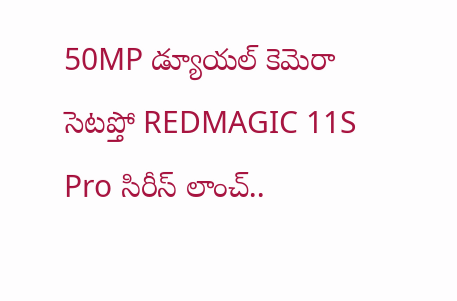50MP డ్యూయల్ కెమెరా సెటప్తో REDMAGIC 11S Pro సిరీస్ లాంచ్..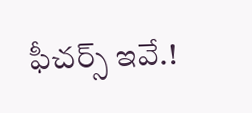ఫీచర్స్ ఇవే.!